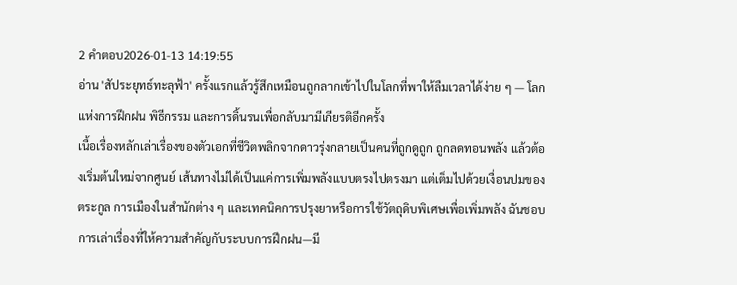2 คำตอบ2026-01-13 14:19:55
อ่าน 'สัประยุทธ์ทะลุฟ้า' ครั้งแรกแล้วรู้สึกเหมือนถูกลากเข้าไปในโลกที่พาให้ลืมเวลาได้ง่าย ๆ — โลกแห่งการฝึกฝน พิธีกรรม และการดิ้นรนเพื่อกลับมามีเกียรติอีกครั้ง
เนื้อเรื่องหลักเล่าเรื่องของตัวเอกที่ชีวิตพลิกจากดาวรุ่งกลายเป็นคนที่ถูกดูถูก ถูกลดทอนพลัง แล้วต้องเริ่มต้นใหม่จากศูนย์ เส้นทางไม่ได้เป็นแค่การเพิ่มพลังแบบตรงไปตรงมา แต่เต็มไปด้วยเงื่อนปมของตระกูล การเมืองในสำนักต่าง ๆ และเทคนิคการปรุงยาหรือการใช้วัตถุดิบพิเศษเพื่อเพิ่มพลัง ฉันชอบการเล่าเรื่องที่ให้ความสำคัญกับระบบการฝึกฝน—มี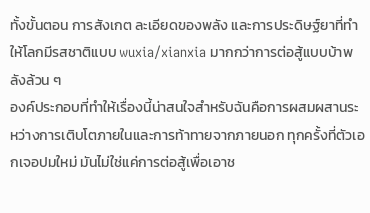ทั้งขั้นตอน การสังเกต ละเอียดของพลัง และการประดิษฐ์ยาที่ทำให้โลกมีรสชาติแบบ wuxia/xianxia มากกว่าการต่อสู้แบบบ้าพลังล้วน ๆ
องค์ประกอบที่ทำให้เรื่องนี้น่าสนใจสำหรับฉันคือการผสมผสานระหว่างการเติบโตภายในและการท้าทายจากภายนอก ทุกครั้งที่ตัวเอกเจอปมใหม่ มันไม่ใช่แค่การต่อสู้เพื่อเอาช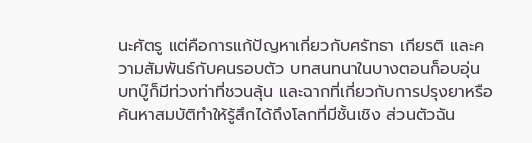นะศัตรู แต่คือการแก้ปัญหาเกี่ยวกับศรัทธา เกียรติ และความสัมพันธ์กับคนรอบตัว บทสนทนาในบางตอนก็อบอุ่น บทบู๊ก็มีท่วงท่าที่ชวนลุ้น และฉากที่เกี่ยวกับการปรุงยาหรือค้นหาสมบัติทำให้รู้สึกได้ถึงโลกที่มีชั้นเชิง ส่วนตัวฉัน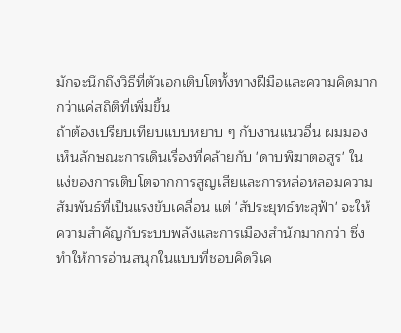มักจะนึกถึงวิธีที่ตัวเอกเติบโตทั้งทางฝีมือและความคิดมากกว่าแค่สถิติที่เพิ่มขึ้น
ถ้าต้องเปรียบเทียบแบบหยาบ ๆ กับงานแนวอื่น ผมมองเห็นลักษณะการเดินเรื่องที่คล้ายกับ 'ดาบพิฆาตอสูร' ในแง่ของการเติบโตจากการสูญเสียและการหล่อหลอมความสัมพันธ์ที่เป็นแรงขับเคลื่อน แต่ 'สัประยุทธ์ทะลุฟ้า' จะให้ความสำคัญกับระบบพลังและการเมืองสำนักมากกว่า ซึ่งทำให้การอ่านสนุกในแบบที่ชอบคิดวิเค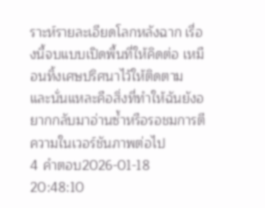ราะห์รายละเอียดโลกหลังฉาก เรื่องนี้จบแบบเปิดพื้นที่ให้คิดต่อ เหมือนทิ้งเศษปริศนาไว้ให้ติดตาม และนั่นแหละคือสิ่งที่ทำให้ฉันยังอยากกลับมาอ่านซ้ำหรือรอชมการตีความในเวอร์ชันภาพต่อไป
4 คำตอบ2026-01-18 20:48:10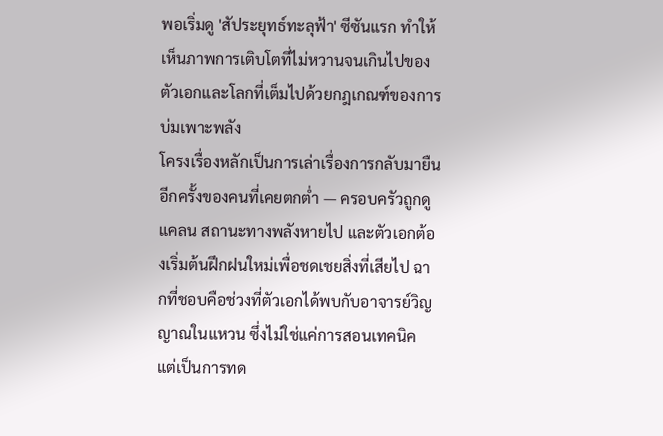พอเริ่มดู 'สัประยุทธ์ทะลุฟ้า' ซีซันแรก ทำให้เห็นภาพการเติบโตที่ไม่หวานจนเกินไปของตัวเอกและโลกที่เต็มไปด้วยกฎเกณฑ์ของการบ่มเพาะพลัง
โครงเรื่องหลักเป็นการเล่าเรื่องการกลับมายืนอีกครั้งของคนที่เคยตกต่ำ — ครอบครัวถูกดูแคลน สถานะทางพลังหายไป และตัวเอกต้องเริ่มต้นฝึกฝนใหม่เพื่อชดเชยสิ่งที่เสียไป ฉากที่ชอบคือช่วงที่ตัวเอกได้พบกับอาจารย์วิญญาณในแหวน ซึ่งไม่ใช่แค่การสอนเทคนิค แต่เป็นการทด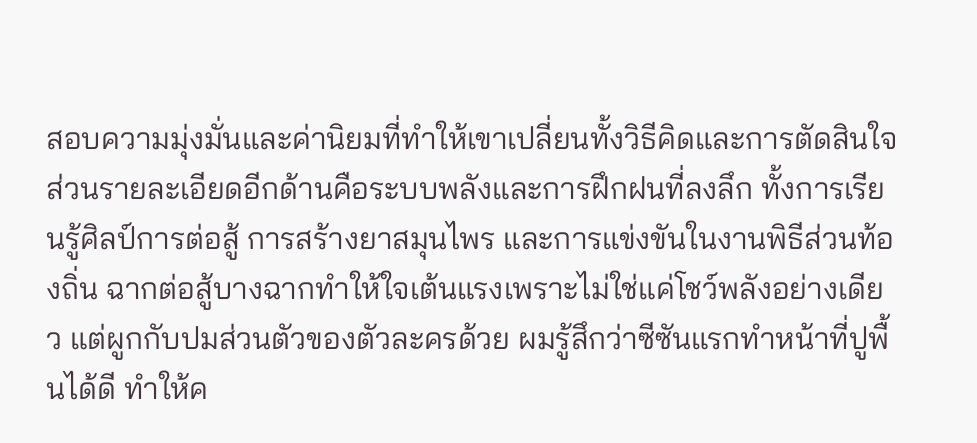สอบความมุ่งมั่นและค่านิยมที่ทำให้เขาเปลี่ยนทั้งวิธีคิดและการตัดสินใจ
ส่วนรายละเอียดอีกด้านคือระบบพลังและการฝึกฝนที่ลงลึก ทั้งการเรียนรู้ศิลป์การต่อสู้ การสร้างยาสมุนไพร และการแข่งขันในงานพิธีส่วนท้องถิ่น ฉากต่อสู้บางฉากทำให้ใจเต้นแรงเพราะไม่ใช่แค่โชว์พลังอย่างเดียว แต่ผูกกับปมส่วนตัวของตัวละครด้วย ผมรู้สึกว่าซีซันแรกทำหน้าที่ปูพื้นได้ดี ทำให้ค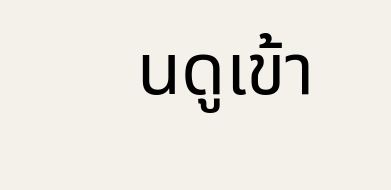นดูเข้า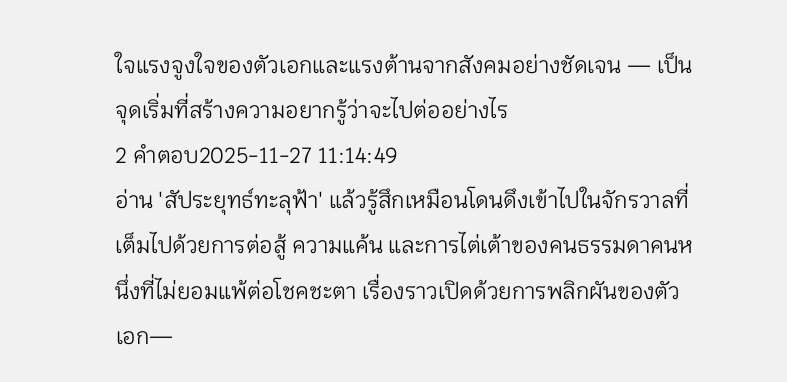ใจแรงจูงใจของตัวเอกและแรงต้านจากสังคมอย่างชัดเจน — เป็นจุดเริ่มที่สร้างความอยากรู้ว่าจะไปต่ออย่างไร
2 คำตอบ2025-11-27 11:14:49
อ่าน 'สัประยุทธ์ทะลุฟ้า' แล้วรู้สึกเหมือนโดนดึงเข้าไปในจักรวาลที่เต็มไปด้วยการต่อสู้ ความแค้น และการไต่เต้าของคนธรรมดาคนหนึ่งที่ไม่ยอมแพ้ต่อโชคชะตา เรื่องราวเปิดด้วยการพลิกผันของตัวเอก—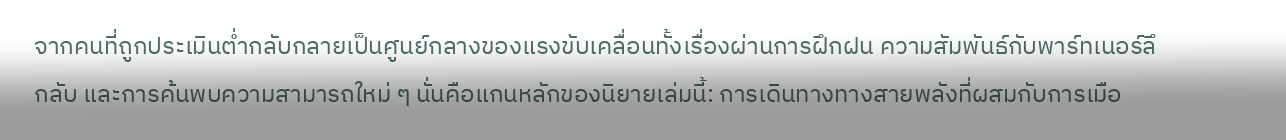จากคนที่ถูกประเมินต่ำกลับกลายเป็นศูนย์กลางของแรงขับเคลื่อนทั้งเรื่องผ่านการฝึกฝน ความสัมพันธ์กับพาร์ทเนอร์ลึกลับ และการค้นพบความสามารถใหม่ ๆ นั่นคือแกนหลักของนิยายเล่มนี้: การเดินทางทางสายพลังที่ผสมกับการเมือ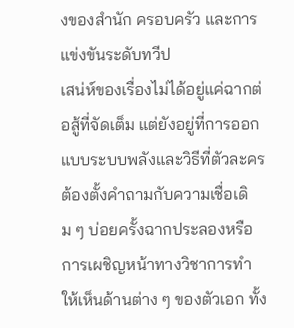งของสำนัก ครอบครัว และการแข่งขันระดับทวีป
เสน่ห์ของเรื่องไม่ได้อยู่แค่ฉากต่อสู้ที่จัดเต็ม แต่ยังอยู่ที่การออกแบบระบบพลังและวิธีที่ตัวละครต้องตั้งคำถามกับความเชื่อเดิม ๆ บ่อยครั้งฉากประลองหรือการเผชิญหน้าทางวิชาการทำให้เห็นด้านต่าง ๆ ของตัวเอก ทั้ง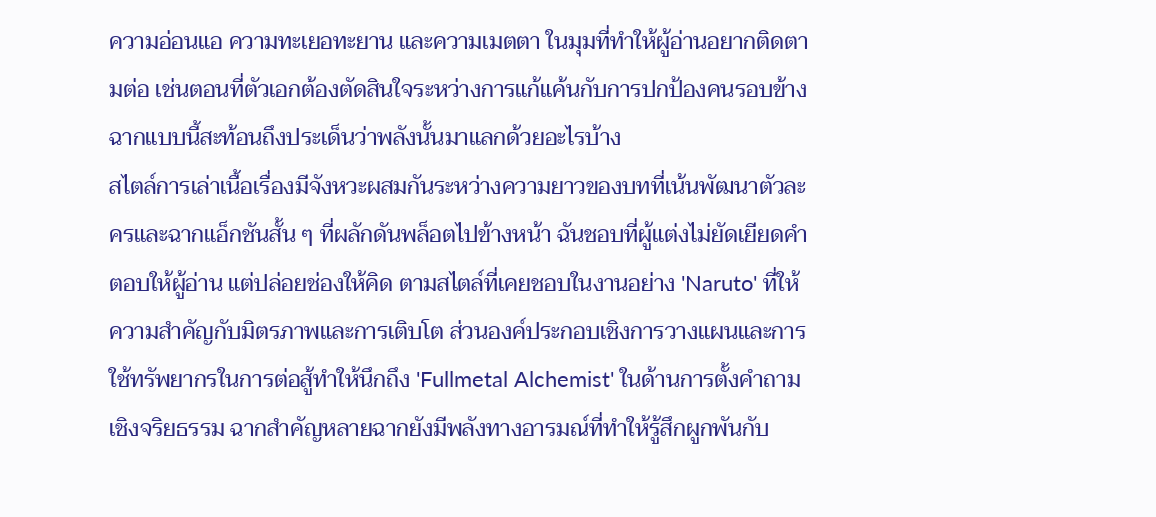ความอ่อนแอ ความทะเยอทะยาน และความเมตตา ในมุมที่ทำให้ผู้อ่านอยากติดตามต่อ เช่นตอนที่ตัวเอกต้องตัดสินใจระหว่างการแก้แค้นกับการปกป้องคนรอบข้าง ฉากแบบนี้สะท้อนถึงประเด็นว่าพลังนั้นมาแลกด้วยอะไรบ้าง
สไตล์การเล่าเนื้อเรื่องมีจังหวะผสมกันระหว่างความยาวของบทที่เน้นพัฒนาตัวละครและฉากแอ็กชันสั้น ๆ ที่ผลักดันพล็อตไปข้างหน้า ฉันชอบที่ผู้แต่งไม่ยัดเยียดคำตอบให้ผู้อ่าน แต่ปล่อยช่องให้คิด ตามสไตล์ที่เคยชอบในงานอย่าง 'Naruto' ที่ให้ความสำคัญกับมิตรภาพและการเติบโต ส่วนองค์ประกอบเชิงการวางแผนและการใช้ทรัพยากรในการต่อสู้ทำให้นึกถึง 'Fullmetal Alchemist' ในด้านการตั้งคำถามเชิงจริยธรรม ฉากสำคัญหลายฉากยังมีพลังทางอารมณ์ที่ทำให้รู้สึกผูกพันกับ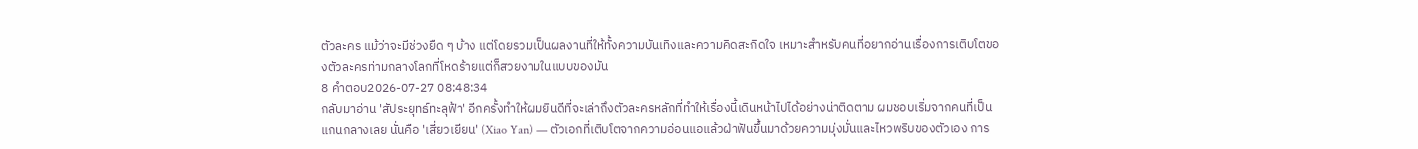ตัวละคร แม้ว่าจะมีช่วงยืด ๆ บ้าง แต่โดยรวมเป็นผลงานที่ให้ทั้งความบันเทิงและความคิดสะกิดใจ เหมาะสำหรับคนที่อยากอ่านเรื่องการเติบโตของตัวละครท่ามกลางโลกที่โหดร้ายแต่ก็สวยงามในแบบของมัน
8 คำตอบ2026-07-27 08:48:34
กลับมาอ่าน 'สัประยุทธ์ทะลุฟ้า' อีกครั้งทำให้ผมยินดีที่จะเล่าถึงตัวละครหลักที่ทำให้เรื่องนี้เดินหน้าไปได้อย่างน่าติดตาม ผมชอบเริ่มจากคนที่เป็นแกนกลางเลย นั่นคือ 'เสี่ยวเยียน' (Xiao Yan) — ตัวเอกที่เติบโตจากความอ่อนแอแล้วฝ่าฟันขึ้นมาด้วยความมุ่งมั่นและไหวพริบของตัวเอง การ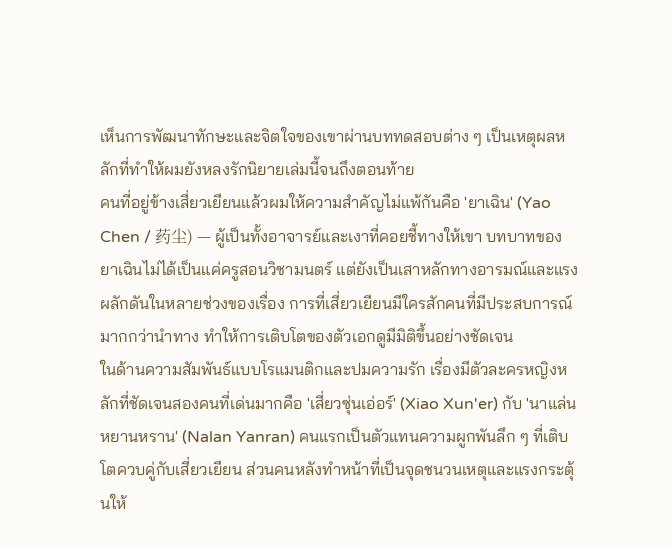เห็นการพัฒนาทักษะและจิตใจของเขาผ่านบททดสอบต่าง ๆ เป็นเหตุผลหลักที่ทำให้ผมยังหลงรักนิยายเล่มนี้จนถึงตอนท้าย
คนที่อยู่ข้างเสี่ยวเยียนแล้วผมให้ความสำคัญไม่แพ้กันคือ 'ยาเฉิน' (Yao Chen / 药尘) — ผู้เป็นทั้งอาจารย์และเงาที่คอยชี้ทางให้เขา บทบาทของยาเฉินไม่ได้เป็นแค่ครูสอนวิชามนตร์ แต่ยังเป็นเสาหลักทางอารมณ์และแรงผลักดันในหลายช่วงของเรื่อง การที่เสี่ยวเยียนมีใครสักคนที่มีประสบการณ์มากกว่านำทาง ทำให้การเติบโตของตัวเอกดูมีมิติขึ้นอย่างชัดเจน
ในด้านความสัมพันธ์แบบโรแมนติกและปมความรัก เรื่องมีตัวละครหญิงหลักที่ชัดเจนสองคนที่เด่นมากคือ 'เสี่ยวซุ่นเอ่อร์' (Xiao Xun'er) กับ 'นาแล่นหยานหราน' (Nalan Yanran) คนแรกเป็นตัวแทนความผูกพันลึก ๆ ที่เติบโตควบคู่กับเสี่ยวเยียน ส่วนคนหลังทำหน้าที่เป็นจุดชนวนเหตุและแรงกระตุ้นให้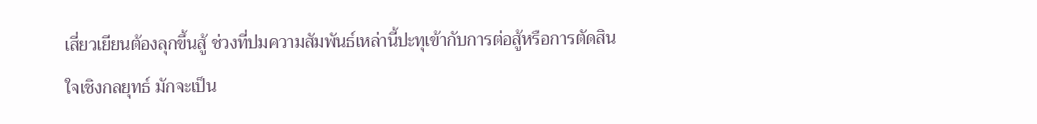เสี่ยวเยียนต้องลุกขึ้นสู้ ช่วงที่ปมความสัมพันธ์เหล่านี้ปะทุเข้ากับการต่อสู้หรือการตัดสินใจเชิงกลยุทธ์ มักจะเป็น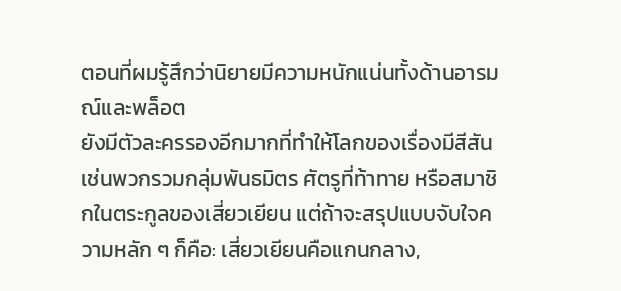ตอนที่ผมรู้สึกว่านิยายมีความหนักแน่นทั้งด้านอารมณ์และพล็อต
ยังมีตัวละครรองอีกมากที่ทำให้โลกของเรื่องมีสีสัน เช่นพวกรวมกลุ่มพันธมิตร ศัตรูที่ท้าทาย หรือสมาชิกในตระกูลของเสี่ยวเยียน แต่ถ้าจะสรุปแบบจับใจความหลัก ๆ ก็คือ: เสี่ยวเยียนคือแกนกลาง,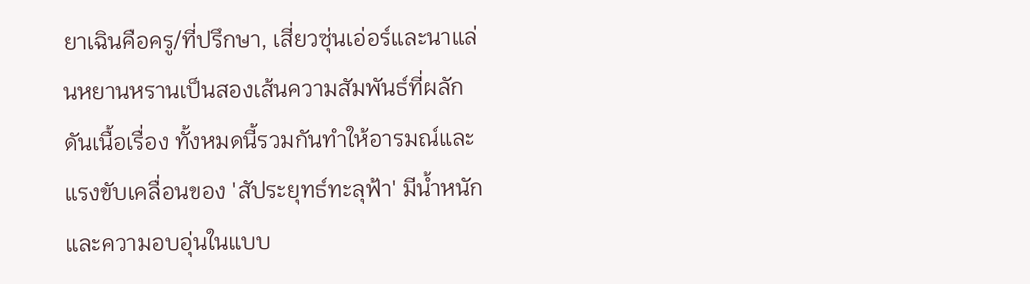ยาเฉินคือครู/ที่ปรึกษา, เสี่ยวซุ่นเอ่อร์และนาแล่นหยานหรานเป็นสองเส้นความสัมพันธ์ที่ผลักดันเนื้อเรื่อง ทั้งหมดนี้รวมกันทำให้อารมณ์และแรงขับเคลื่อนของ 'สัประยุทธ์ทะลุฟ้า' มีน้ำหนักและความอบอุ่นในแบบ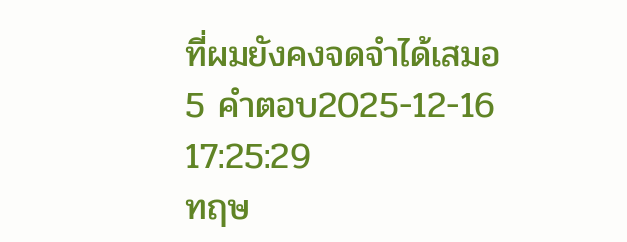ที่ผมยังคงจดจำได้เสมอ
5 คำตอบ2025-12-16 17:25:29
ทฤษ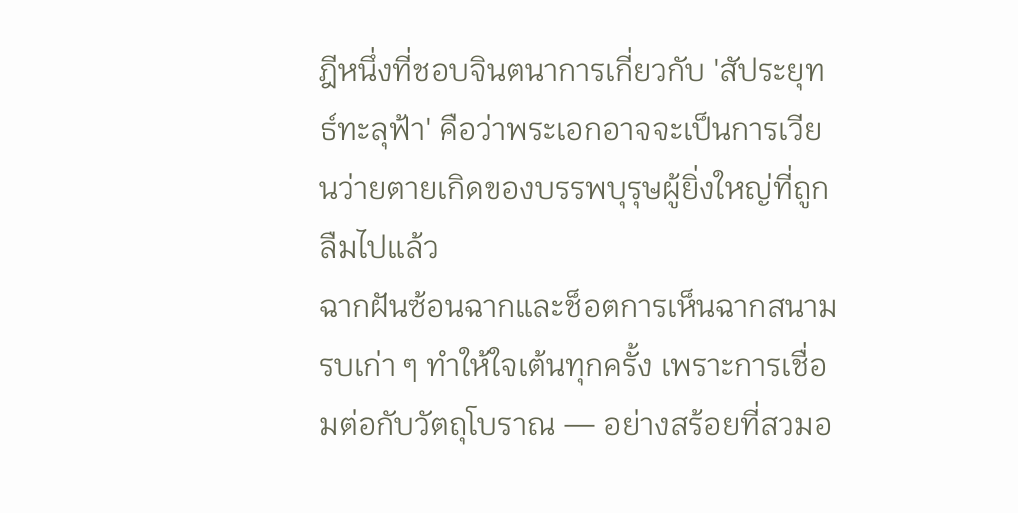ฎีหนึ่งที่ชอบจินตนาการเกี่ยวกับ 'สัประยุทธ์ทะลุฟ้า' คือว่าพระเอกอาจจะเป็นการเวียนว่ายตายเกิดของบรรพบุรุษผู้ยิ่งใหญ่ที่ถูกลืมไปแล้ว
ฉากฝันซ้อนฉากและช็อตการเห็นฉากสนามรบเก่า ๆ ทำให้ใจเต้นทุกครั้ง เพราะการเชื่อมต่อกับวัตถุโบราณ — อย่างสร้อยที่สวมอ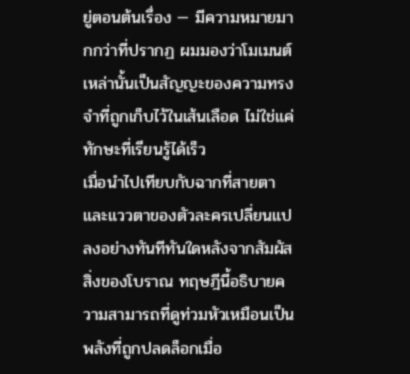ยู่ตอนต้นเรื่อง — มีความหมายมากกว่าที่ปรากฏ ผมมองว่าโมเมนต์เหล่านั้นเป็นสัญญะของความทรงจำที่ถูกเก็บไว้ในเส้นเลือด ไม่ใช่แค่ทักษะที่เรียนรู้ได้เร็ว
เมื่อนำไปเทียบกับฉากที่สายตาและแววตาของตัวละครเปลี่ยนแปลงอย่างทันทีทันใดหลังจากสัมผัสสิ่งของโบราณ ทฤษฎีนี้อธิบายความสามารถที่ดูท่วมหัวเหมือนเป็นพลังที่ถูกปลดล็อกเมื่อ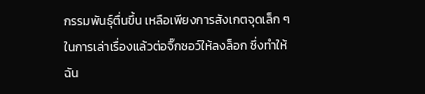กรรมพันธุ์ตื่นขึ้น เหลือเพียงการสังเกตจุดเล็ก ๆ ในการเล่าเรื่องแล้วต่อจิ๊กซอว์ให้ลงล็อก ซึ่งทำให้ฉัน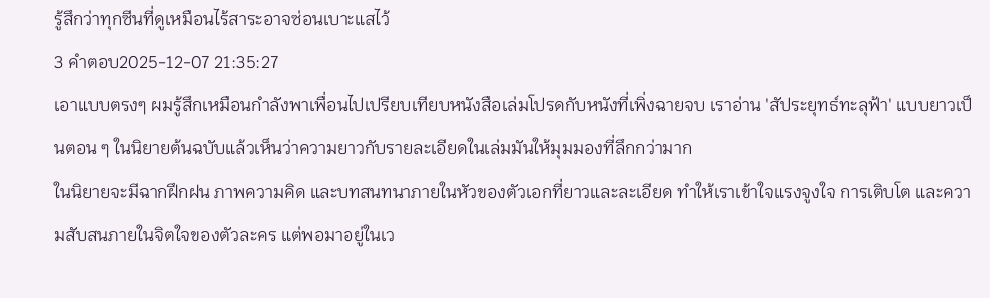รู้สึกว่าทุกซีนที่ดูเหมือนไร้สาระอาจซ่อนเบาะแสไว้
3 คำตอบ2025-12-07 21:35:27
เอาแบบตรงๆ ผมรู้สึกเหมือนกำลังพาเพื่อนไปเปรียบเทียบหนังสือเล่มโปรดกับหนังที่เพิ่งฉายจบ เราอ่าน 'สัประยุทธ์ทะลุฟ้า' แบบยาวเป็นตอน ๆ ในนิยายต้นฉบับแล้วเห็นว่าความยาวกับรายละเอียดในเล่มมันให้มุมมองที่ลึกกว่ามาก
ในนิยายจะมีฉากฝึกฝน ภาพความคิด และบทสนทนาภายในหัวของตัวเอกที่ยาวและละเอียด ทำให้เราเข้าใจแรงจูงใจ การเติบโต และความสับสนภายในจิตใจของตัวละคร แต่พอมาอยู่ในเว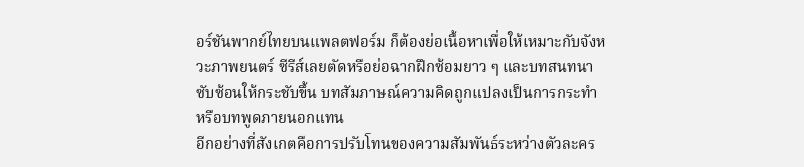อร์ชันพากย์ไทยบนแพลตฟอร์ม ก็ต้องย่อเนื้อหาเพื่อให้เหมาะกับจังหวะภาพยนตร์ ซีรีส์เลยตัดหรือย่อฉากฝึกซ้อมยาว ๆ และบทสนทนาซับซ้อนให้กระชับขึ้น บทสัมภาษณ์ความคิดถูกแปลงเป็นการกระทำหรือบทพูดภายนอกแทน
อีกอย่างที่สังเกตคือการปรับโทนของความสัมพันธ์ระหว่างตัวละคร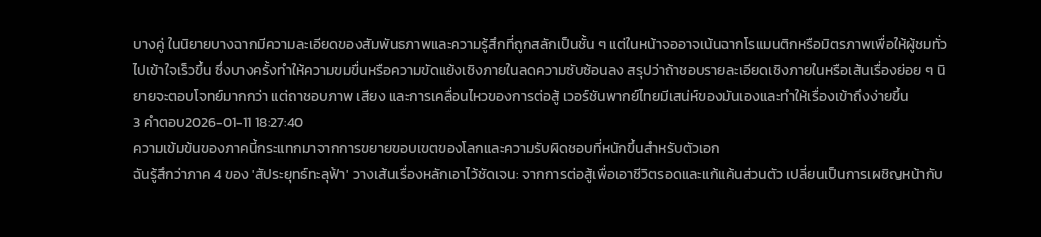บางคู่ ในนิยายบางฉากมีความละเอียดของสัมพันธภาพและความรู้สึกที่ถูกสลักเป็นชั้น ๆ แต่ในหน้าจออาจเน้นฉากโรแมนติกหรือมิตรภาพเพื่อให้ผู้ชมทั่วไปเข้าใจเร็วขึ้น ซึ่งบางครั้งทำให้ความขมขื่นหรือความขัดแย้งเชิงภายในลดความซับซ้อนลง สรุปว่าถ้าชอบรายละเอียดเชิงภายในหรือเส้นเรื่องย่อย ๆ นิยายจะตอบโจทย์มากกว่า แต่ถาชอบภาพ เสียง และการเคลื่อนไหวของการต่อสู้ เวอร์ชันพากย์ไทยมีเสน่ห์ของมันเองและทำให้เรื่องเข้าถึงง่ายขึ้น
3 คำตอบ2026-01-11 18:27:40
ความเข้มข้นของภาคนี้กระแทกมาจากการขยายขอบเขตของโลกและความรับผิดชอบที่หนักขึ้นสำหรับตัวเอก
ฉันรู้สึกว่าภาค 4 ของ 'สัประยุทธ์ทะลุฟ้า' วางเส้นเรื่องหลักเอาไว้ชัดเจน: จากการต่อสู้เพื่อเอาชีวิตรอดและแก้แค้นส่วนตัว เปลี่ยนเป็นการเผชิญหน้ากับ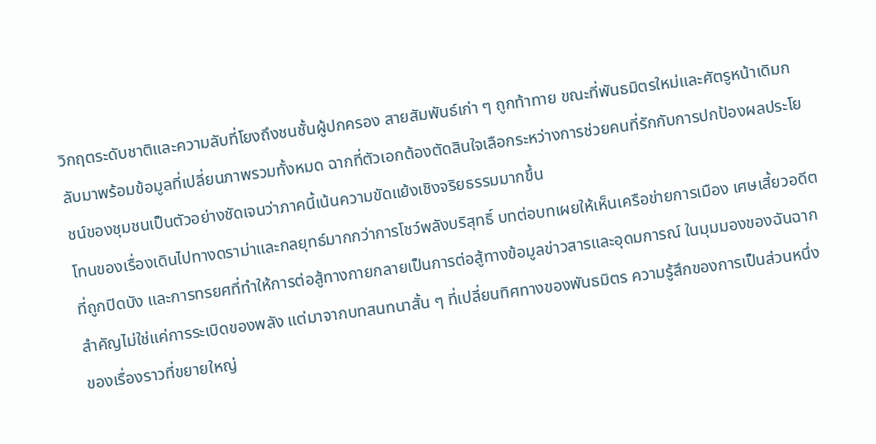วิกฤตระดับชาติและความลับที่โยงถึงชนชั้นผู้ปกครอง สายสัมพันธ์เก่า ๆ ถูกท้าทาย ขณะที่พันธมิตรใหม่และศัตรูหน้าเดิมกลับมาพร้อมข้อมูลที่เปลี่ยนภาพรวมทั้งหมด ฉากที่ตัวเอกต้องตัดสินใจเลือกระหว่างการช่วยคนที่รักกับการปกป้องผลประโยชน์ของชุมชนเป็นตัวอย่างชัดเจนว่าภาคนี้เน้นความขัดแย้งเชิงจริยธรรมมากขึ้น
โทนของเรื่องเดินไปทางดราม่าและกลยุทธ์มากกว่าการโชว์พลังบริสุทธิ์ บทต่อบทเผยให้เห็นเครือข่ายการเมือง เศษเสี้ยวอดีตที่ถูกปิดบัง และการทรยศที่ทำให้การต่อสู้ทางกายกลายเป็นการต่อสู้ทางข้อมูลข่าวสารและอุดมการณ์ ในมุมมองของฉันฉากสำคัญไม่ใช่แค่การระเบิดของพลัง แต่มาจากบทสนทนาสั้น ๆ ที่เปลี่ยนทิศทางของพันธมิตร ความรู้สึกของการเป็นส่วนหนึ่งของเรื่องราวที่ขยายใหญ่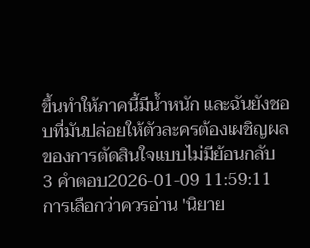ขึ้นทำให้ภาคนี้มีน้ำหนัก และฉันยังชอบที่มันปล่อยให้ตัวละครต้องเผชิญผลของการตัดสินใจแบบไม่มีย้อนกลับ
3 คำตอบ2026-01-09 11:59:11
การเลือกว่าควรอ่าน 'นิยาย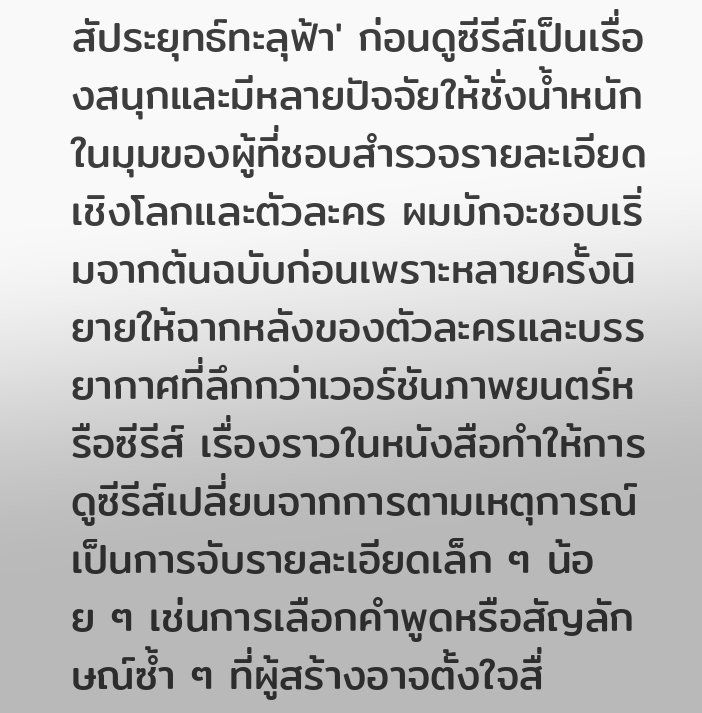สัประยุทธ์ทะลุฟ้า' ก่อนดูซีรีส์เป็นเรื่องสนุกและมีหลายปัจจัยให้ชั่งน้ำหนัก ในมุมของผู้ที่ชอบสำรวจรายละเอียดเชิงโลกและตัวละคร ผมมักจะชอบเริ่มจากต้นฉบับก่อนเพราะหลายครั้งนิยายให้ฉากหลังของตัวละครและบรรยากาศที่ลึกกว่าเวอร์ชันภาพยนตร์หรือซีรีส์ เรื่องราวในหนังสือทำให้การดูซีรีส์เปลี่ยนจากการตามเหตุการณ์เป็นการจับรายละเอียดเล็ก ๆ น้อย ๆ เช่นการเลือกคำพูดหรือสัญลักษณ์ซ้ำ ๆ ที่ผู้สร้างอาจตั้งใจสื่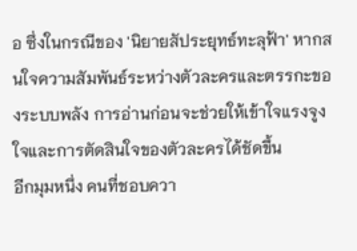อ ซึ่งในกรณีของ 'นิยายสัประยุทธ์ทะลุฟ้า' หากสนใจความสัมพันธ์ระหว่างตัวละครและตรรกะของระบบพลัง การอ่านก่อนจะช่วยให้เข้าใจแรงจูงใจและการตัดสินใจของตัวละครได้ชัดขึ้น
อีกมุมหนึ่ง คนที่ชอบควา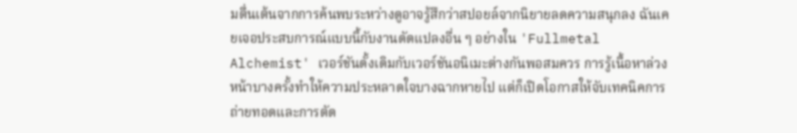มตื่นเต้นจากการค้นพบระหว่างดูอาจรู้สึกว่าสปอยล์จากนิยายลดความสนุกลง ฉันเคยเจอประสบการณ์แบบนี้กับงานดัดแปลงอื่น ๆ อย่างใน 'Fullmetal Alchemist' เวอร์ชันดั้งเดิมกับเวอร์ชันอนิเมะต่างกันพอสมควร การรู้เนื้อหาล่วงหน้าบางครั้งทำให้ความประหลาดใจบางฉากหายไป แต่ก็เปิดโอกาสให้จับเทคนิคการถ่ายทอดและการตัด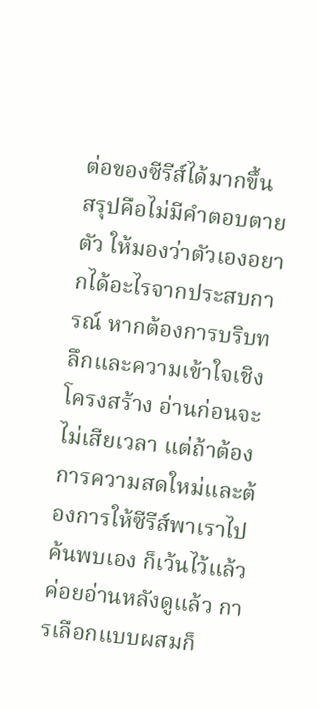ต่อของซีรีส์ได้มากขึ้น
สรุปคือไม่มีคำตอบตายตัว ให้มองว่าตัวเองอยากได้อะไรจากประสบการณ์ หากต้องการบริบทลึกและความเข้าใจเชิงโครงสร้าง อ่านก่อนจะไม่เสียเวลา แต่ถ้าต้องการความสดใหม่และต้องการให้ซีรีส์พาเราไปค้นพบเอง ก็เว้นไว้แล้วค่อยอ่านหลังดูแล้ว การเลือกแบบผสมก็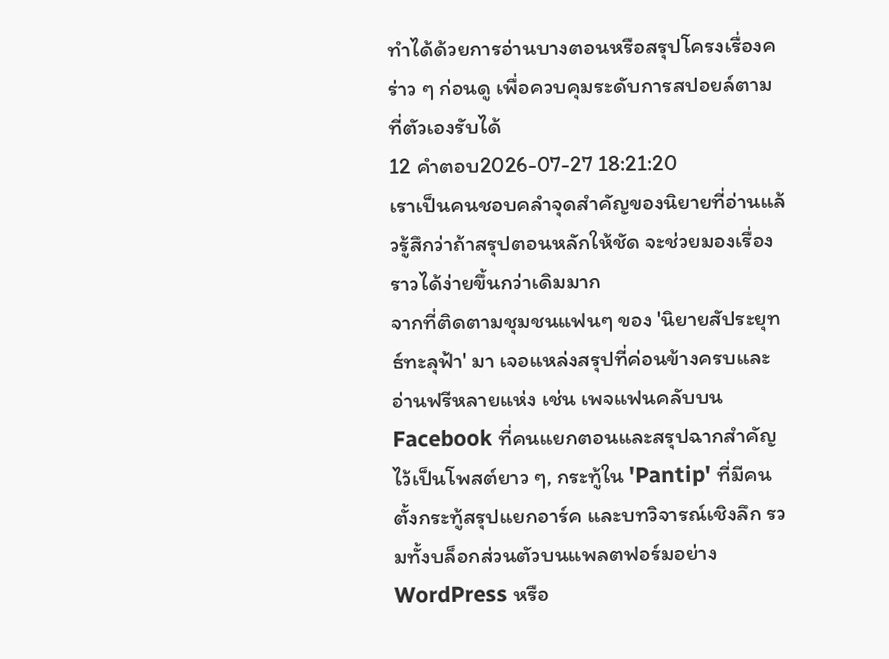ทำได้ด้วยการอ่านบางตอนหรือสรุปโครงเรื่องคร่าว ๆ ก่อนดู เพื่อควบคุมระดับการสปอยล์ตามที่ตัวเองรับได้
12 คำตอบ2026-07-27 18:21:20
เราเป็นคนชอบคลำจุดสำคัญของนิยายที่อ่านแล้วรู้สึกว่าถ้าสรุปตอนหลักให้ชัด จะช่วยมองเรื่องราวได้ง่ายขึ้นกว่าเดิมมาก
จากที่ติดตามชุมชนแฟนๆ ของ 'นิยายสัประยุทธ์ทะลุฟ้า' มา เจอแหล่งสรุปที่ค่อนข้างครบและอ่านฟรีหลายแห่ง เช่น เพจแฟนคลับบน Facebook ที่คนแยกตอนและสรุปฉากสำคัญไว้เป็นโพสต์ยาว ๆ, กระทู้ใน 'Pantip' ที่มีคนตั้งกระทู้สรุปแยกอาร์ค และบทวิจารณ์เชิงลึก รวมทั้งบล็อกส่วนตัวบนแพลตฟอร์มอย่าง WordPress หรือ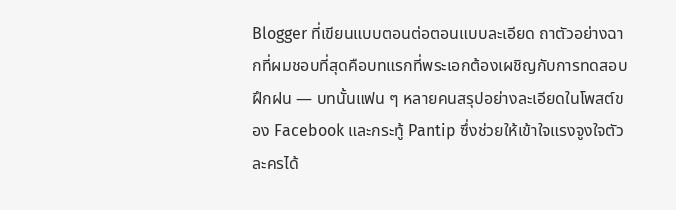Blogger ที่เขียนแบบตอนต่อตอนแบบละเอียด ถาตัวอย่างฉากที่ผมชอบที่สุดคือบทแรกที่พระเอกต้องเผชิญกับการทดสอบฝึกฝน — บทนั้นแฟน ๆ หลายคนสรุปอย่างละเอียดในโพสต์ของ Facebook และกระทู้ Pantip ซึ่งช่วยให้เข้าใจแรงจูงใจตัวละครได้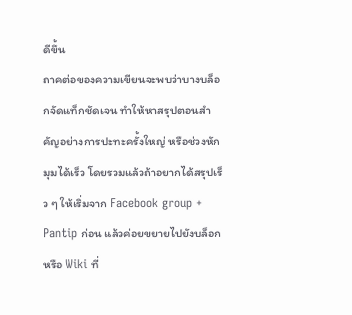ดีขึ้น
ถาคต่อของความเขียนจะพบว่าบางบล็อกจัดแท็กชัดเจน ทำให้หาสรุปตอนสำคัญอย่างการปะทะครั้งใหญ่ หรือช่วงหักมุมได้เร็ว โดยรวมแล้วถ้าอยากได้สรุปเร็ว ๆ ให้เริ่มจาก Facebook group + Pantip ก่อน แล้วค่อยขยายไปยังบล็อกหรือ Wiki ที่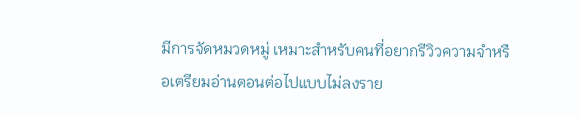มีการจัดหมวดหมู่ เหมาะสำหรับคนที่อยากรีวิวความจำหรือเตรียมอ่านตอนต่อไปแบบไม่ลงราย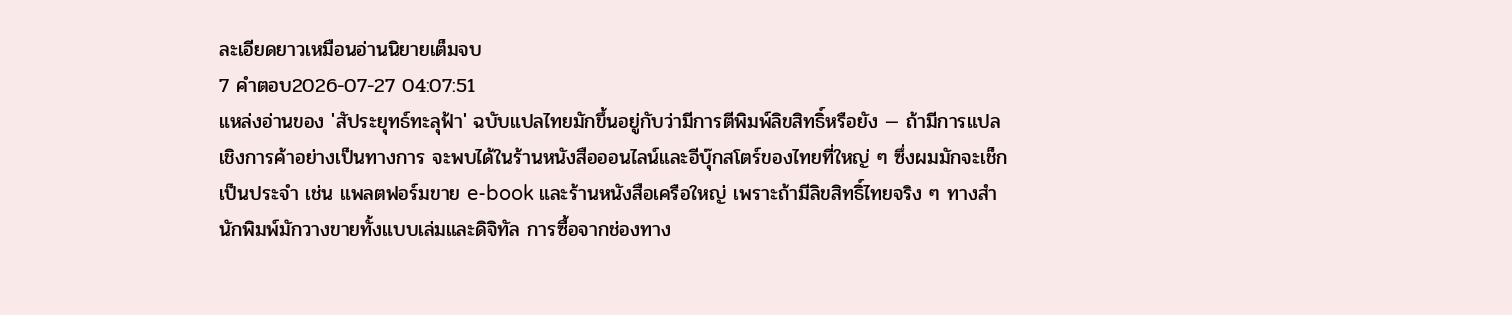ละเอียดยาวเหมือนอ่านนิยายเต็มจบ
7 คำตอบ2026-07-27 04:07:51
แหล่งอ่านของ 'สัประยุทธ์ทะลุฟ้า' ฉบับแปลไทยมักขึ้นอยู่กับว่ามีการตีพิมพ์ลิขสิทธิ์หรือยัง — ถ้ามีการแปลเชิงการค้าอย่างเป็นทางการ จะพบได้ในร้านหนังสือออนไลน์และอีบุ๊กสโตร์ของไทยที่ใหญ่ ๆ ซึ่งผมมักจะเช็กเป็นประจำ เช่น แพลตฟอร์มขาย e-book และร้านหนังสือเครือใหญ่ เพราะถ้ามีลิขสิทธิ์ไทยจริง ๆ ทางสำนักพิมพ์มักวางขายทั้งแบบเล่มและดิจิทัล การซื้อจากช่องทาง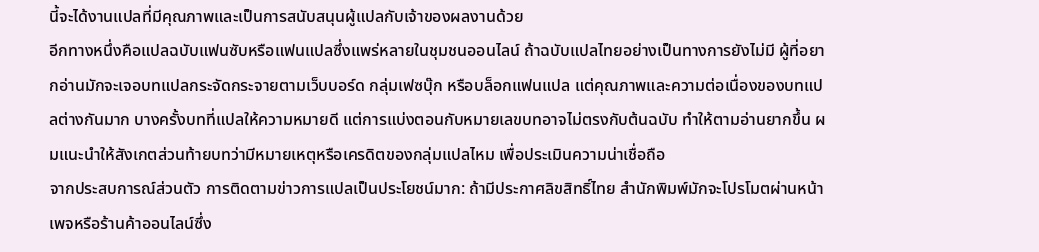นี้จะได้งานแปลที่มีคุณภาพและเป็นการสนับสนุนผู้แปลกับเจ้าของผลงานด้วย
อีกทางหนึ่งคือแปลฉบับแฟนซับหรือแฟนแปลซึ่งแพร่หลายในชุมชนออนไลน์ ถ้าฉบับแปลไทยอย่างเป็นทางการยังไม่มี ผู้ที่อยากอ่านมักจะเจอบทแปลกระจัดกระจายตามเว็บบอร์ด กลุ่มเฟซบุ๊ก หรือบล็อกแฟนแปล แต่คุณภาพและความต่อเนื่องของบทแปลต่างกันมาก บางครั้งบทที่แปลให้ความหมายดี แต่การแบ่งตอนกับหมายเลขบทอาจไม่ตรงกับต้นฉบับ ทำให้ตามอ่านยากขึ้น ผมแนะนำให้สังเกตส่วนท้ายบทว่ามีหมายเหตุหรือเครดิตของกลุ่มแปลไหม เพื่อประเมินความน่าเชื่อถือ
จากประสบการณ์ส่วนตัว การติดตามข่าวการแปลเป็นประโยชน์มาก: ถ้ามีประกาศลิขสิทธิ์ไทย สำนักพิมพ์มักจะโปรโมตผ่านหน้าเพจหรือร้านค้าออนไลน์ซึ่ง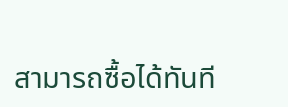สามารถซื้อได้ทันที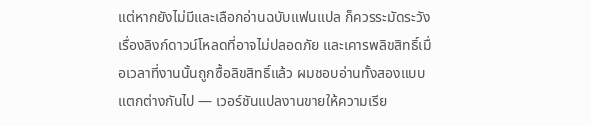แต่หากยังไม่มีและเลือกอ่านฉบับแฟนแปล ก็ควรระมัดระวังเรื่องลิงก์ดาวน์โหลดที่อาจไม่ปลอดภัย และเคารพลิขสิทธิ์เมื่อเวลาที่งานนั้นถูกซื้อลิขสิทธิ์แล้ว ผมชอบอ่านทั้งสองแบบแตกต่างกันไป — เวอร์ชันแปลงานขายให้ความเรีย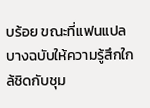บร้อย ขณะที่แฟนแปลบางฉบับให้ความรู้สึกใกล้ชิดกับชุม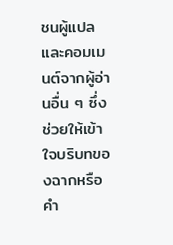ชนผู้แปลและคอมเมนต์จากผู้อ่านอื่น ๆ ซึ่งช่วยให้เข้าใจบริบทของฉากหรือคำ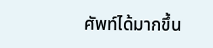ศัพท์ได้มากขึ้น